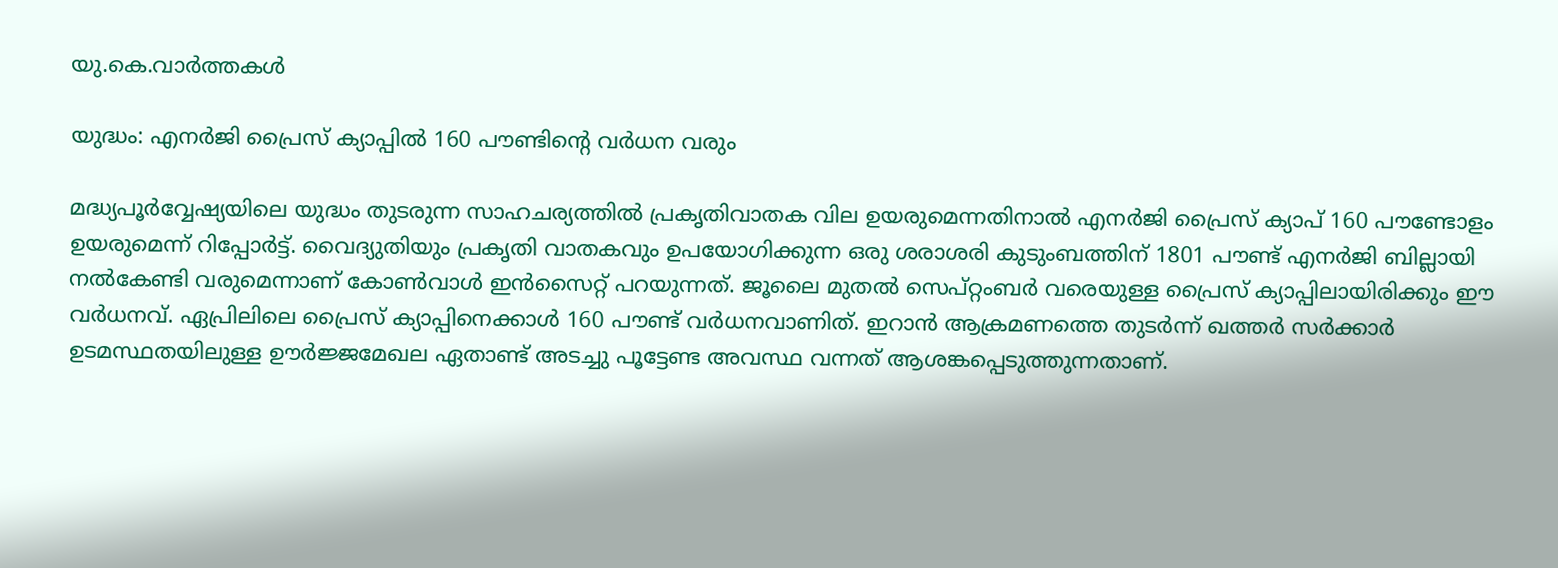യു.കെ.വാര്‍ത്തകള്‍

യുദ്ധം: എനര്‍ജി പ്രൈസ് ക്യാപ്പില്‍ 160 പൗണ്ടിന്റെ വര്‍ധന വരും

മദ്ധ്യപൂര്‍വ്വേഷ്യയിലെ യുദ്ധം തുടരുന്ന സാഹചര്യത്തില്‍ പ്രകൃതിവാതക വില ഉയരുമെന്നതിനാല്‍ എനര്‍ജി പ്രൈസ് ക്യാപ് 160 പൗണ്ടോളം ഉയരുമെന്ന് റിപ്പോര്‍ട്ട്. വൈദ്യുതിയും പ്രകൃതി വാതകവും ഉപയോഗിക്കുന്ന ഒരു ശരാശരി കുടുംബത്തിന് 1801 പൗണ്ട് എനര്‍ജി ബില്ലായി നല്‍കേണ്ടി വരുമെന്നാണ് കോണ്‍വാള്‍ ഇന്‍സൈറ്റ് പറയുന്നത്. ജൂലൈ മുതല്‍ സെപ്റ്റംബര്‍ വരെയുള്ള പ്രൈസ് ക്യാപ്പിലായിരിക്കും ഈ വര്‍ധനവ്. ഏപ്രിലിലെ പ്രൈസ് ക്യാപ്പിനെക്കാള്‍ 160 പൗണ്ട് വര്‍ധനവാണിത്. ഇറാന്‍ ആക്രമണത്തെ തുടര്‍ന്ന് ഖത്തര്‍ സര്‍ക്കാര്‍ ഉടമസ്ഥതയിലുള്ള ഊര്‍ജ്ജമേഖല ഏതാണ്ട് അടച്ചു പൂട്ടേണ്ട അവസ്ഥ വന്നത് ആശങ്കപ്പെടുത്തുന്നതാണ്.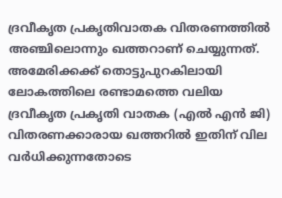ദ്രവീകൃത പ്രകൃതിവാതക വിതരണത്തില്‍ അഞ്ചിലൊന്നും ഖത്തറാണ് ചെയ്യുന്നത്. അമേരിക്കക്ക് തൊട്ടുപുറകിലായി ലോകത്തിലെ രണ്ടാമത്തെ വലിയ ദ്രവീകൃത പ്രകൃതി വാതക (എല്‍ എന്‍ ജി) വിതരണക്കാരായ ഖത്തറില്‍ ഇതിന് വില വര്‍ധിക്കുന്നതോടെ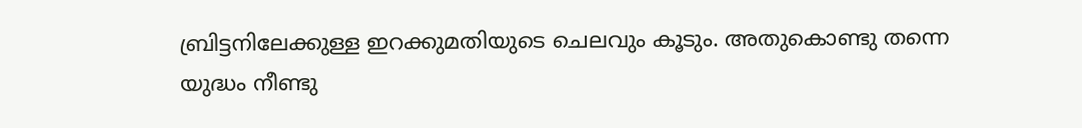ബ്രിട്ടനിലേക്കുള്ള ഇറക്കുമതിയുടെ ചെലവും കൂടും. അതുകൊണ്ടു തന്നെ യുദ്ധം നീണ്ടു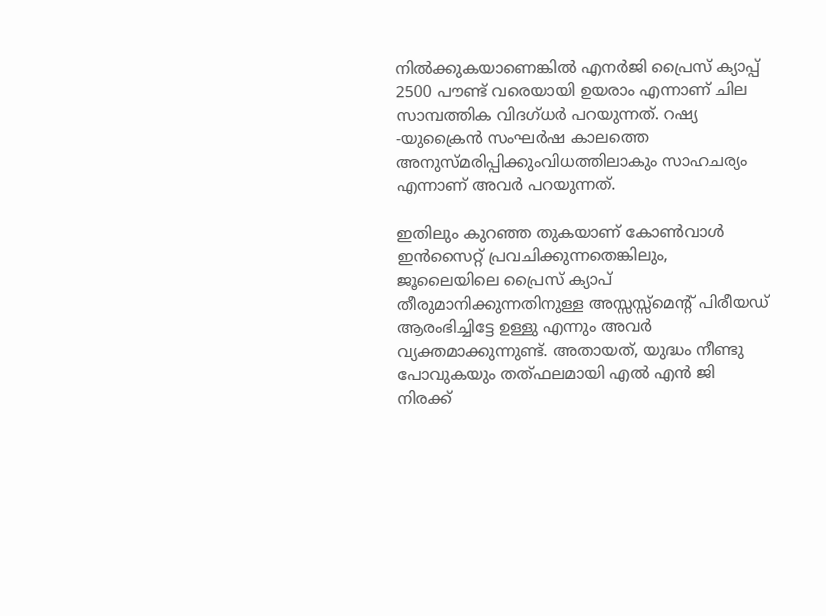നില്‍ക്കുകയാണെങ്കില്‍ എനര്‍ജി പ്രൈസ് ക്യാപ്പ് 2500 പൗണ്ട് വരെയായി ഉയരാം എന്നാണ് ചില സാമ്പത്തിക വിദഗ്ധര്‍ പറയുന്നത്. റഷ്യ -യുക്രൈന്‍ സംഘര്‍ഷ കാലത്തെ അനുസ്മരിപ്പിക്കുംവിധത്തിലാകും സാഹചര്യം എന്നാണ് അവര്‍ പറയുന്നത്.

ഇതിലും കുറഞ്ഞ തുകയാണ് കോണ്‍വാള്‍ ഇന്‍സൈറ്റ് പ്രവചിക്കുന്നതെങ്കിലും, ജൂലൈയിലെ പ്രൈസ് ക്യാപ് തീരുമാനിക്കുന്നതിനുള്ള അസ്സസ്സ്‌മെന്റ് പിരീയഡ് ആരംഭിച്ചിട്ടേ ഉള്ളു എന്നും അവര്‍ വ്യക്തമാക്കുന്നുണ്ട്. അതായത്, യുദ്ധം നീണ്ടു പോവുകയും തത്ഫലമായി എല്‍ എന്‍ ജി നിരക്ക്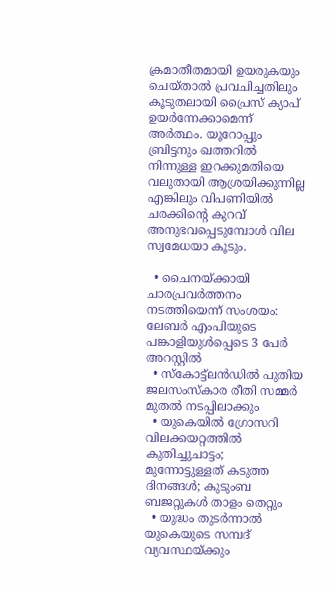ക്രമാതീതമായി ഉയരുകയും ചെയ്താല്‍ പ്രവചിച്ചതിലും കൂടുതലായി പ്രൈസ് ക്യാപ് ഉയര്‍ന്നേക്കാമെന്ന് അര്‍ത്ഥം. യൂറോപ്പും ബ്രിട്ടനും ഖത്തറില്‍ നിന്നുള്ള ഇറക്കുമതിയെ വലുതായി ആശ്രയിക്കുന്നില്ല എങ്കിലും വിപണിയില്‍ ചരക്കിന്റെ കുറവ് അനുഭവപ്പെടുമ്പോള്‍ വില സ്വമേധയാ കൂടും.

  • ചൈനയ്ക്കായി ചാരപ്രവര്‍ത്തനം നടത്തിയെന്ന് സംശയം: ലേബര്‍ എംപിയുടെ പങ്കാളിയുള്‍പ്പെടെ 3 പേര്‍ അറസ്റ്റില്‍
  • സ്‌കോട്ട്‌ലന്‍ഡില്‍ പുതിയ ജലസംസ്‌കാര രീതി സമ്മര്‍ മുതല്‍ നടപ്പിലാക്കും
  • യുകെയില്‍ ഗ്രോസറി വിലക്കയറ്റത്തില്‍ കുതിച്ചുചാട്ടം; മുന്നോട്ടുള്ളത് കടുത്ത ദിനങ്ങള്‍; കുടുംബ ബജറ്റുകള്‍ താളം തെറ്റും
  • യുദ്ധം തുടര്‍ന്നാല്‍ യുകെയുടെ സമ്പദ് വ്യവസ്ഥയ്ക്കും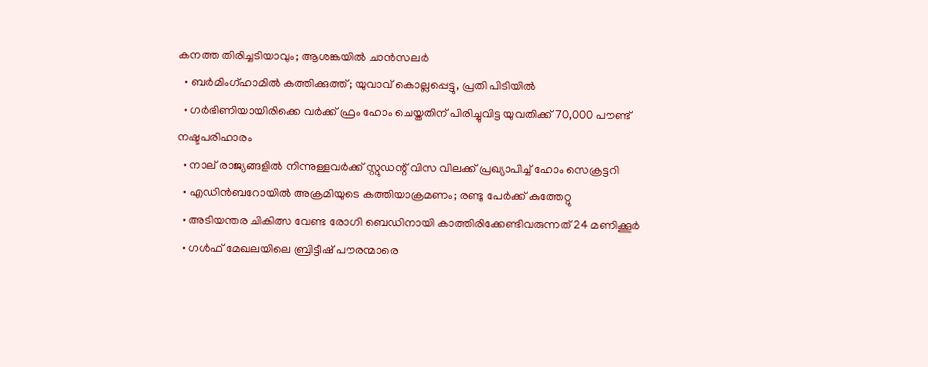കനത്ത തിരിച്ചടിയാവും; ആശങ്കയില്‍ ചാന്‍സലര്‍
  • ബര്‍മിംഗ്ഹാമില്‍ കത്തിക്കുത്ത്; യുവാവ് കൊല്ലപ്പെട്ടു, പ്രതി പിടിയില്‍
  • ഗര്‍ഭിണിയായിരിക്കെ വര്‍ക്ക് ഫ്രം ഹോം ചെയ്തതിന് പിരിച്ചുവിട്ട യുവതിക്ക് 70,000 പൗണ്ട് നഷ്ടപരിഹാരം
  • നാല് രാജ്യങ്ങളില്‍ നിന്നുള്ളവര്‍ക്ക് സ്റ്റുഡന്റ് വിസ വിലക്ക് പ്രഖ്യാപിച്ച് ഹോം സെക്രട്ടറി
  • എഡിന്‍ബറോയില്‍ അക്രമിയുടെ കത്തിയാക്രമണം; രണ്ടു പേര്‍ക്ക് കുത്തേറ്റു
  • അടിയന്തര ചികിത്സ വേണ്ട രോഗി ബെഡിനായി കാത്തിരിക്കേണ്ടിവരുന്നത് 24 മണിക്കൂര്‍
  • ഗള്‍ഫ് മേഖലയിലെ ബ്രിട്ടീഷ് പൗരന്മാരെ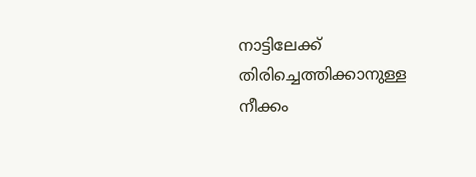നാട്ടിലേക്ക് തിരിച്ചെത്തിക്കാനുള്ള നീക്കം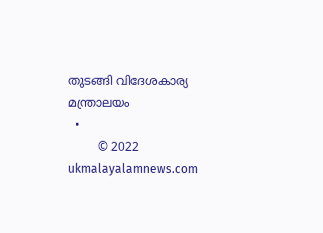തുടങ്ങി വിദേശകാര്യ മന്ത്രാലയം
  •
        © 2022 ukmalayalamnews.com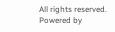All rights reserved. Powered by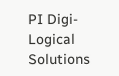PI Digi-Logical Solutions